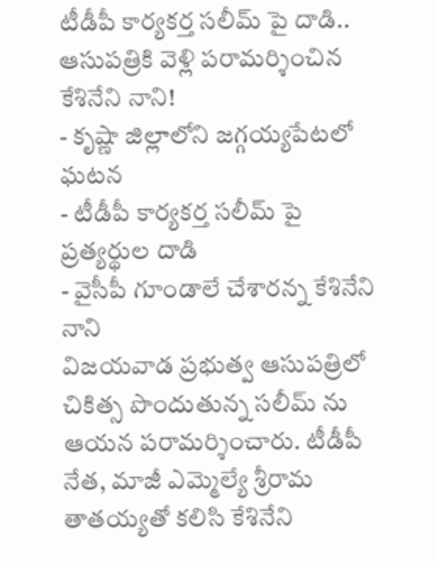టీడీపీ కార్యకర్త సలీమ్ పై దాడి.. ఆసుపత్రికి వెళ్లి పరామర్శించిన కేశినేని నాని!
- కృష్ణా జిల్లాలోని జగ్గయ్యపేటలో ఘటన
- టీడీపీ కార్యకర్త సలీమ్ పై ప్రత్యర్థుల దాడి
- వైసీపీ గూండాలే చేశారన్న కేశినేని నాని
విజయవాడ ప్రభుత్వ ఆసుపత్రిలో చికిత్స పొందుతున్న సలీమ్ ను ఆయన పరామర్శించారు. టీడీపీ నేత, మాజీ ఎమ్మెల్యే శ్రీరామ తాతయ్యతో కలిసి కేశినేని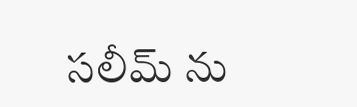సలీమ్ ను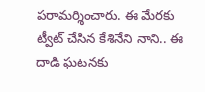పరామర్శించారు. ఈ మేరకు ట్వీట్ చేసిన కేశినేని నాని.. ఈ దాడి ఘటనకు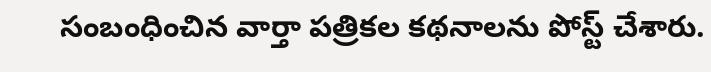సంబంధించిన వార్తా పత్రికల కథనాలను పోస్ట్ చేశారు.